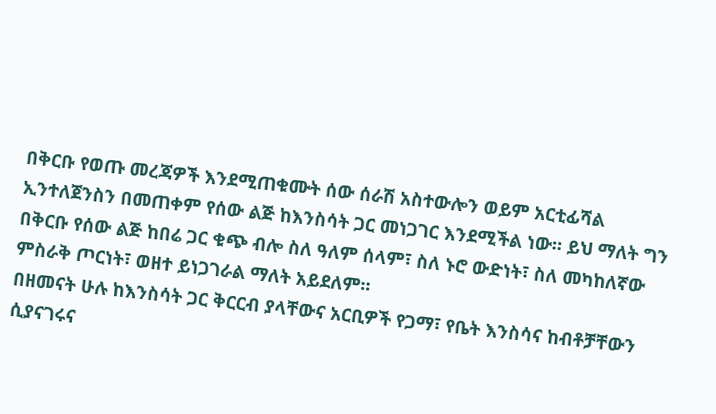በቅርቡ የወጡ መረጃዎች እንደሚጠቁሙት ሰው ሰራሽ አስተውሎን ወይም አርቲፊሻል ኢንተለጀንስን በመጠቀም የሰው ልጅ ከእንስሳት ጋር መነጋገር እንደሚችል ነው። ይህ ማለት ግን በቅርቡ የሰው ልጅ ከበሬ ጋር ቁጭ ብሎ ስለ ዓለም ሰላም፣ ስለ ኑሮ ውድነት፣ ስለ መካከለኛው ምስራቅ ጦርነት፣ ወዘተ ይነጋገራል ማለት አይደለም።
በዘመናት ሁሉ ከእንስሳት ጋር ቅርርብ ያላቸውና አርቢዎች የጋማ፣ የቤት እንስሳና ከብቶቻቸውን ሲያናገሩና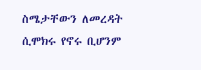ስሜታቸውን ለመረዳት ሲሞክሩ የኖሩ ቢሆንም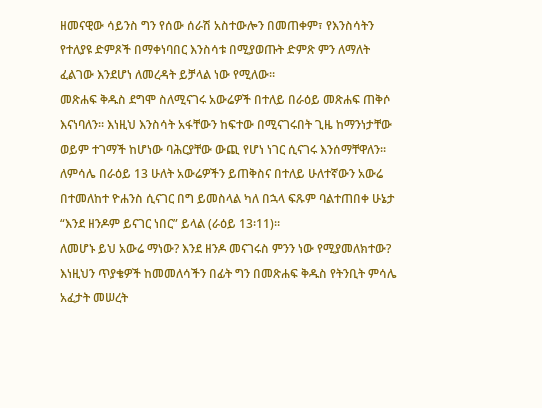ዘመናዊው ሳይንስ ግን የሰው ሰራሽ አስተውሎን በመጠቀም፣ የእንስሳትን የተለያዩ ድምጾች በማቀነባበር እንስሳቱ በሚያወጡት ድምጽ ምን ለማለት ፈልገው እንደሆነ ለመረዳት ይቻላል ነው የሚለው።
መጽሐፍ ቅዱስ ደግሞ ስለሚናገሩ አውሬዎች በተለይ በራዕይ መጽሐፍ ጠቅሶ እናነባለን። እነዚህ እንስሳት አፋቸውን ከፍተው በሚናገሩበት ጊዜ ከማንነታቸው ወይም ተገማች ከሆነው ባሕርያቸው ውጪ የሆነ ነገር ሲናገሩ እንሰማቸዋለን።
ለምሳሌ በራዕይ 13 ሁለት አውሬዎችን ይጠቅስና በተለይ ሁለተኛውን አውሬ በተመለከተ ዮሐንስ ሲናገር በግ ይመስላል ካለ በኋላ ፍጹም ባልተጠበቀ ሁኔታ “እንደ ዘንዶም ይናገር ነበር” ይላል (ራዕይ 13፡11)።
ለመሆኑ ይህ አውሬ ማነው? እንደ ዘንዶ መናገሩስ ምንን ነው የሚያመለክተው? እነዚህን ጥያቄዎች ከመመለሳችን በፊት ግን በመጽሐፍ ቅዱስ የትንቢት ምሳሌ አፈታት መሠረት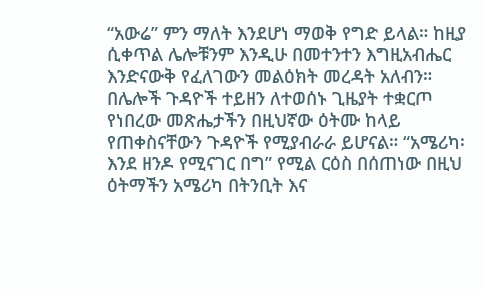“አውሬ” ምን ማለት እንደሆነ ማወቅ የግድ ይላል። ከዚያ ሲቀጥል ሌሎቹንም እንዲሁ በመተንተን እግዚአብሔር እንድናውቅ የፈለገውን መልዕክት መረዳት አለብን።
በሌሎች ጉዳዮች ተይዘን ለተወሰኑ ጊዜያት ተቋርጦ የነበረው መጽሔታችን በዚህኛው ዕትሙ ከላይ የጠቀስናቸውን ጉዳዮች የሚያብራራ ይሆናል። “አሜሪካ፡ እንደ ዘንዶ የሚናገር በግ” የሚል ርዕስ በሰጠነው በዚህ ዕትማችን አሜሪካ በትንቢት እና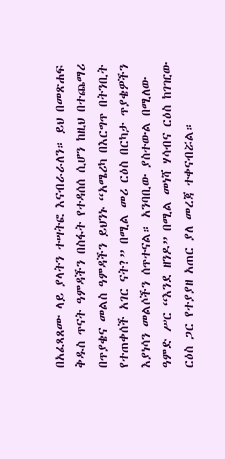በአፈጻጸሙ ላይ ያላትን ተሣትፎ እናብራራለን። ይህ በመጽሐፍ ቅዱስ ጥናት ዓምዳችን በስፋት የተዳሰሰ ሲሆን ከዚህ በተጨማሪ በጥያቄና መልስ ዓምዳችን ይህንኑ “አሜሪካ በእርግጥ በትንቢት የተጠቀሰች አገር ናት?” በሚል መሪ ርዕስ በርካታ ጥያቄዎችን እያነሳን መልሶችን ሰጥተናል። አንባቢው ያስተውል በሚለው ዓምድ ሥር “እንደ ዘንዶ” በሚል መነሻ ሃሳብና ርዕስ ከገዢው ርዕስ ጋር የተያያዘ አጠር ያለ መረጃ ተቀናብሯል።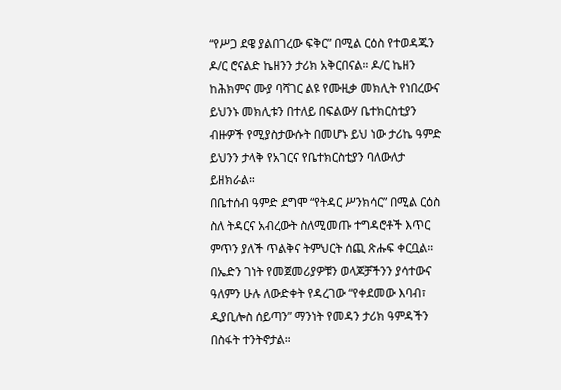“የሥጋ ደዌ ያልበገረው ፍቅር” በሚል ርዕስ የተወዳጁን ዶ/ር ሮናልድ ኬዘንን ታሪክ አቅርበናል። ዶ/ር ኬዘን ከሕክምና ሙያ ባሻገር ልዩ የሙዚቃ መክሊት የነበረውና ይህንኑ መክሊቱን በተለይ በፍልውሃ ቤተክርስቲያን ብዙዎች የሚያስታውሱት በመሆኑ ይህ ነው ታሪኬ ዓምድ ይህንን ታላቅ የአገርና የቤተክርስቲያን ባለውለታ ይዘክራል።
በቤተሰብ ዓምድ ደግሞ “የትዳር ሥንክሳር” በሚል ርዕስ ስለ ትዳርና አብረውት ስለሚመጡ ተግዳሮቶች እጥር ምጥን ያለች ጥልቅና ትምህርት ሰጪ ጽሑፍ ቀርቧል።
በኤድን ገነት የመጀመሪያዎቹን ወላጆቻችንን ያሳተውና ዓለምን ሁሉ ለውድቀት የዳረገው “የቀደመው እባብ፣ ዲያቢሎስ ሰይጣን” ማንነት የመዳን ታሪክ ዓምዳችን በስፋት ተንትኖታል።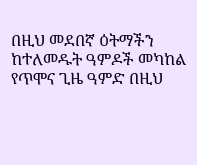በዚህ መደበኛ ዕትማችን ከተለመዱት ዓምዶች መካከል የጥሞና ጊዜ ዓምድ በዚህ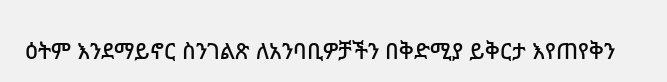ዕትም እንደማይኖር ስንገልጽ ለአንባቢዎቻችን በቅድሚያ ይቅርታ እየጠየቅን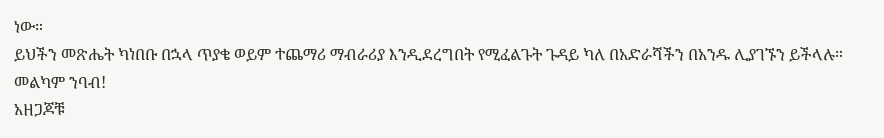ነው።
ይህችን መጽሔት ካነበቡ በኋላ ጥያቄ ወይም ተጨማሪ ማብራሪያ እንዲደረግበት የሚፈልጉት ጉዳይ ካለ በአድራሻችን በአንዱ ሊያገኙን ይችላሉ።
መልካም ንባብ!
አዘጋጆቹ